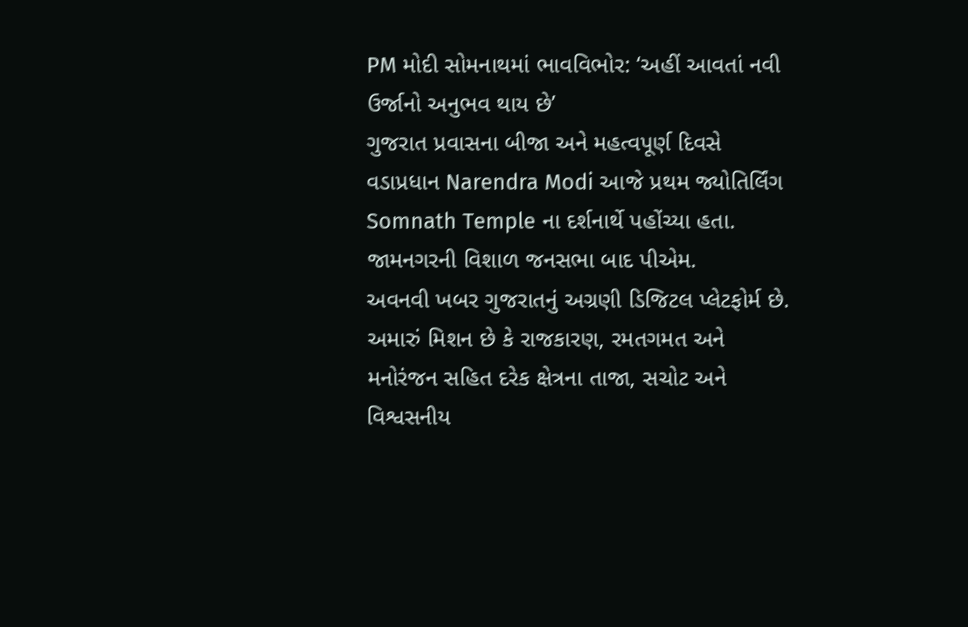PM મોદી સોમનાથમાં ભાવવિભોર: ‘અહીં આવતાં નવી ઉર્જાનો અનુભવ થાય છે’
ગુજરાત પ્રવાસના બીજા અને મહત્વપૂર્ણ દિવસે વડાપ્રધાન Narendra Modi આજે પ્રથમ જ્યોતિર્લિંગ Somnath Temple ના દર્શનાર્થે પહોંચ્યા હતા. જામનગરની વિશાળ જનસભા બાદ પીએમ.
અવનવી ખબર ગુજરાતનું અગ્રણી ડિજિટલ પ્લેટફોર્મ છે. અમારું મિશન છે કે રાજકારણ, રમતગમત અને મનોરંજન સહિત દરેક ક્ષેત્રના તાજા, સચોટ અને વિશ્વસનીય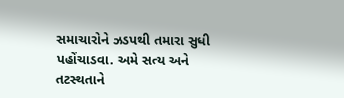સમાચારોને ઝડપથી તમારા સુધી પહોંચાડવા. અમે સત્ય અને તટસ્થતાને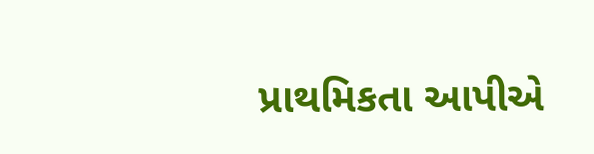પ્રાથમિકતા આપીએ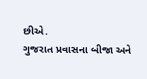છીએ.
ગુજરાત પ્રવાસના બીજા અને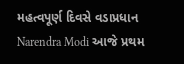મહત્વપૂર્ણ દિવસે વડાપ્રધાન Narendra Modi આજે પ્રથમ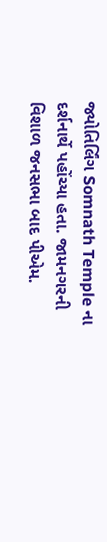જ્યોતિર્લિંગ Somnath Temple ના દર્શનાર્થે પહોંચ્યા હતા. જામનગરની વિશાળ જનસભા બાદ પીએમ.